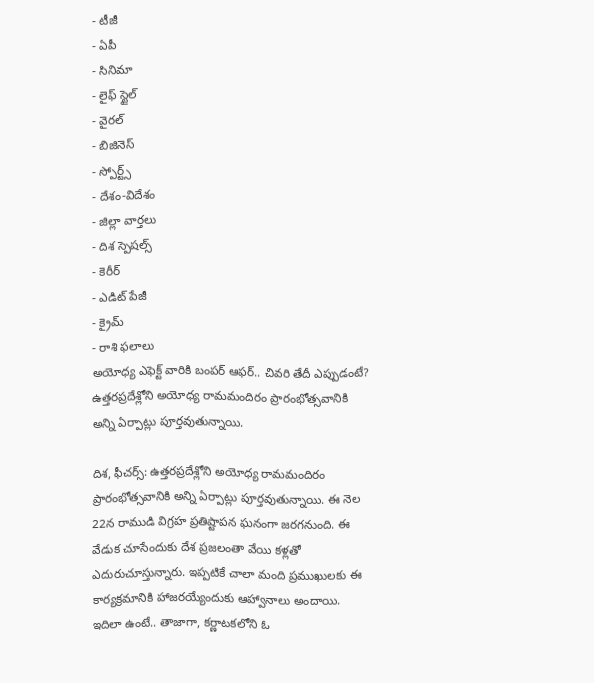- టీజీ
- ఏపీ
- సినిమా
- లైఫ్ స్టైల్
- వైరల్
- బిజినెస్
- స్పోర్ట్స్
- దేశం-విదేశం
- జిల్లా వార్తలు
- దిశ స్పెషల్స్
- కెరీర్
- ఎడిట్ పేజీ
- క్రైమ్
- రాశి ఫలాలు
అయోధ్య ఎఫెక్ట్ వారికి బంపర్ ఆఫర్.. చివరి తేదీ ఎప్పుడంటే?
ఉత్తరప్రదేశ్లోని అయోధ్య రామమందిరం ప్రారంభోత్సవానికి అన్ని ఏర్పాట్లు పూర్తవుతున్నాయి.

దిశ, ఫీచర్స్: ఉత్తరప్రదేశ్లోని అయోధ్య రామమందిరం ప్రారంభోత్సవానికి అన్ని ఏర్పాట్లు పూర్తవుతున్నాయి. ఈ నెల 22న రాముడి విగ్రహ ప్రతిష్టాపన ఘనంగా జరగనుంది. ఈ వేడుక చూసేందుకు దేశ ప్రజలంతా వేయి కళ్లతో ఎదురుచూస్తున్నారు. ఇప్పటికే చాలా మంది ప్రముఖులకు ఈ కార్యక్రమానికి హాజరయ్యేందుకు ఆహ్వానాలు అందాయి. ఇదిలా ఉంటే.. తాజాగా, కర్ణాటకలోని ఓ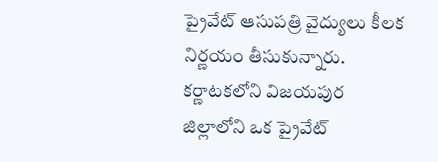ప్రైవేట్ ఆసుపత్రి వైద్యులు కీలక నిర్ణయం తీసుకున్నారు. కర్ణాటకలోని విజయపుర జిల్లాలోని ఒక ప్రైవేట్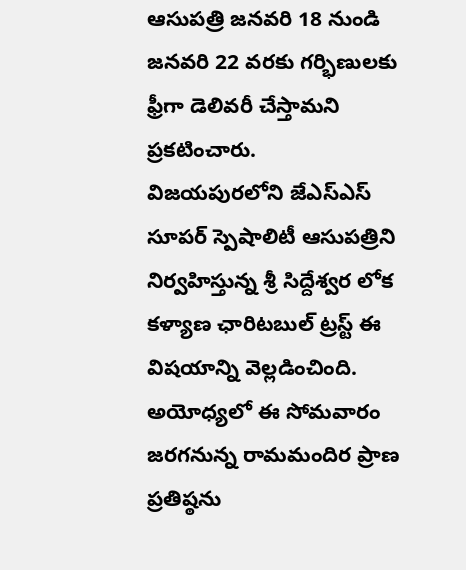ఆసుపత్రి జనవరి 18 నుండి జనవరి 22 వరకు గర్భిణులకు ఫ్రీగా డెలివరీ చేస్తామని ప్రకటించారు.
విజయపురలోని జేఎస్ఎస్ సూపర్ స్పెషాలిటీ ఆసుపత్రిని నిర్వహిస్తున్న శ్రీ సిద్దేశ్వర లోక కళ్యాణ ఛారిటబుల్ ట్రస్ట్ ఈ విషయాన్ని వెల్లడించింది. అయోధ్యలో ఈ సోమవారం జరగనున్న రామమందిర ప్రాణ ప్రతిష్ఠను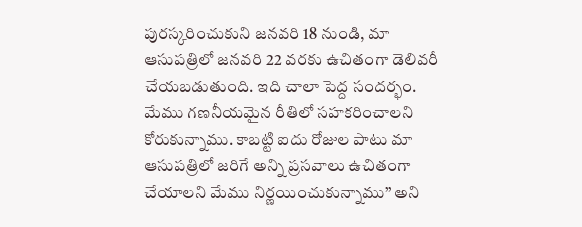పురస్కరించుకుని జనవరి 18 నుండి, మా ఆసుపత్రిలో జనవరి 22 వరకు ఉచితంగా డెలివరీ చేయబడుతుంది. ఇది చాలా పెద్ద సందర్భం. మేము గణనీయమైన రీతిలో సహకరించాలని కోరుకున్నాము. కాబట్టి ఐదు రోజుల పాటు మా ఆసుపత్రిలో జరిగే అన్ని ప్రసవాలు ఉచితంగా చేయాలని మేము నిర్ణయించుకున్నాము’’ అని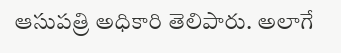ఆసుపత్రి అధికారి తెలిపారు. అలాగే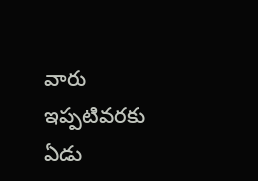వారు ఇప్పటివరకు ఏడు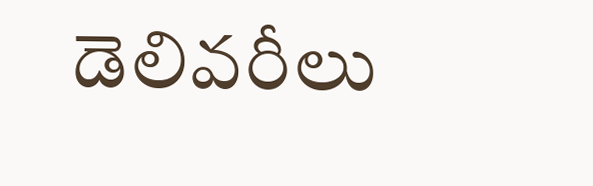డెలివరీలు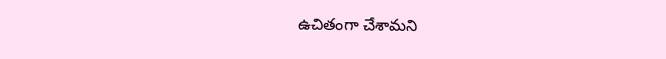ఉచితంగా చేశామని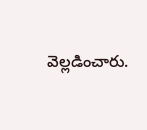వెల్లడించారు.